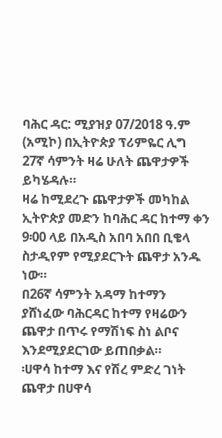ባሕር ዳር: ሚያዝያ 07/2018 ዓ.ም (አሚኮ) በኢትዮጵያ ፕሪምዬር ሊግ 27ኛ ሳምንት ዛሬ ሁለት ጨዋታዎች ይካሄዳሉ።
ዛሬ ከሚደረጉ ጨዋታዎች መካከል ኢትዮጵያ መድን ከባሕር ዳር ከተማ ቀን 9፡00 ላይ በአዲስ አበባ አበበ ቢቄላ ስታዲየም የሚያደርጉት ጨዋታ አንዱ ነው።
በ26ኛ ሳምንት አዳማ ከተማን ያሸነፈው ባሕርዳር ከተማ የዛሬውን ጨዋታ በጥሩ የማሽነፍ ስነ ልቦና እንደሚያደርገው ይጠበቃል።
፡ሀዋሳ ከተማ እና የሽረ ምድረ ገነት ጨዋታ በሀዋሳ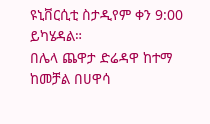ዩኒቨርሲቲ ስታዲየም ቀን 9:00 ይካሄዳል።
በሌላ ጨዋታ ድሬዳዋ ከተማ ከመቻል በሀዋሳ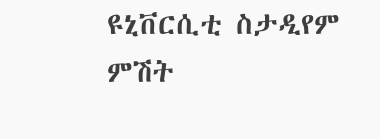ዩኒቨርሲቲ ስታዲየም ምሽት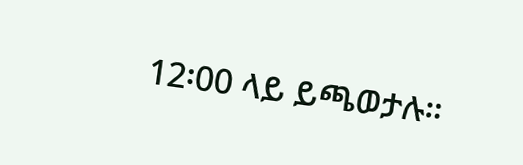12፡00 ላይ ይጫወታሉ።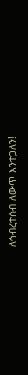ለኅብረተሰብ ለውጥ እንተጋለን!